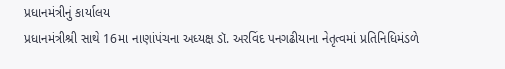પ્રધાનમંત્રીનું કાર્યાલય
પ્રધાનમંત્રીશ્રી સાથે 16મા નાણાંપંચના અધ્યક્ષ ડૉ. અરવિંદ પનગઢીયાના નેતૃત્વમાં પ્રતિનિધિમંડળે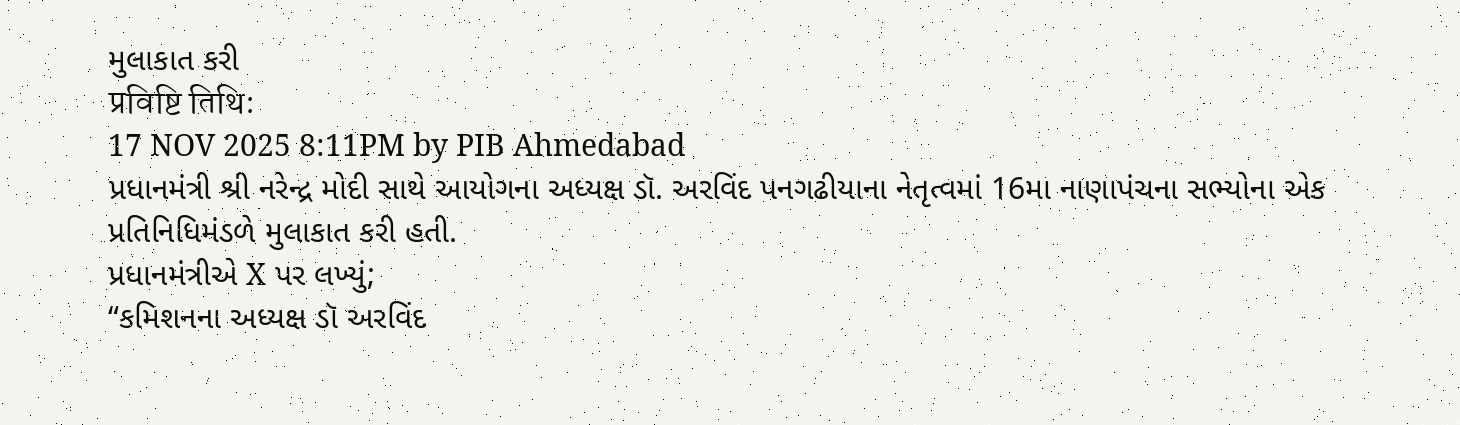મુલાકાત કરી
प्रविष्टि तिथि:
17 NOV 2025 8:11PM by PIB Ahmedabad
પ્રધાનમંત્રી શ્રી નરેન્દ્ર મોદી સાથે આયોગના અધ્યક્ષ ડૉ. અરવિંદ પનગઢીયાના નેતૃત્વમાં 16મા નાણાપંચના સભ્યોના એક પ્રતિનિધિમંડળે મુલાકાત કરી હતી.
પ્રધાનમંત્રીએ X પર લખ્યું;
“કમિશનના અધ્યક્ષ ડૉ અરવિંદ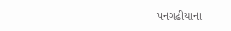પનગઢીયાના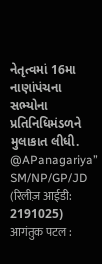નેતૃત્વમાં 16મા નાણાંપંચના સભ્યોના પ્રતિનિધિમંડળને મુલાકાત લીધી.
@APanagariya”
SM/NP/GP/JD
(रिलीज़ आईडी: 2191025)
आगंतुक पटल :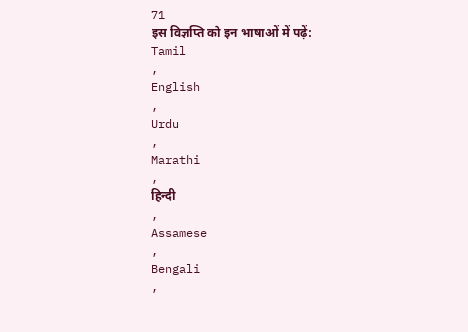71
इस विज्ञप्ति को इन भाषाओं में पढ़ें:
Tamil
,
English
,
Urdu
,
Marathi
,
हिन्दी
,
Assamese
,
Bengali
,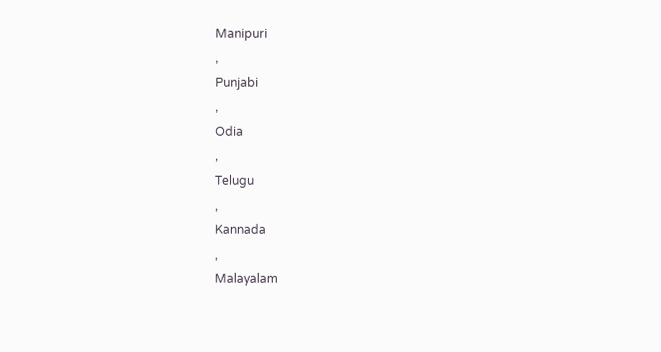Manipuri
,
Punjabi
,
Odia
,
Telugu
,
Kannada
,
Malayalam